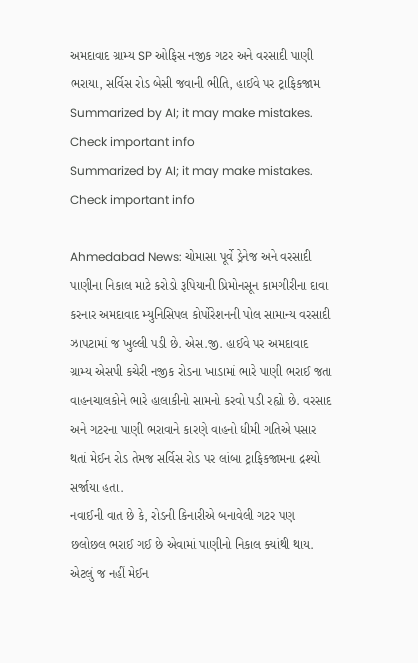અમદાવાદ ગ્રામ્ય SP ઓફિસ નજીક ગટર અને વરસાદી પાણી ભરાયા, સર્વિસ રોડ બેસી જવાની ભીતિ, હાઈવે પર ટ્રાફિકજામ
Summarized by AI; it may make mistakes. Check important info
Summarized by AI; it may make mistakes. Check important info

Ahmedabad News: ચોમાસા પૂર્વે ડ્રેનેજ અને વરસાદી પાણીના નિકાલ માટે કરોડો રૂપિયાની પ્રિમોનસૂન કામગીરીના દાવા કરનાર અમદાવાદ મ્યુનિસિપલ કોર્પોરેશનની પોલ સામાન્ય વરસાદી ઝાપટામાં જ ખુલ્લી પડી છે. એસ.જી. હાઈવે પર અમદાવાદ ગ્રામ્ય એસપી કચેરી નજીક રોડના ખાડામાં ભારે પાણી ભરાઈ જતા વાહનચાલકોને ભારે હાલાકીનો સામનો કરવો પડી રહ્યો છે. વરસાદ અને ગટરના પાણી ભરાવાને કારણે વાહનો ધીમી ગતિએ પસાર થતાં મેઈન રોડ તેમજ સર્વિસ રોડ પર લાંબા ટ્રાફિકજામના દ્રશ્યો સર્જાયા હતા.
નવાઈની વાત છે કે, રોડની કિનારીએ બનાવેલી ગટર પણ છલોછલ ભરાઈ ગઈ છે એવામાં પાણીનો નિકાલ ક્યાંથી થાય. એટલું જ નહીં મેઈન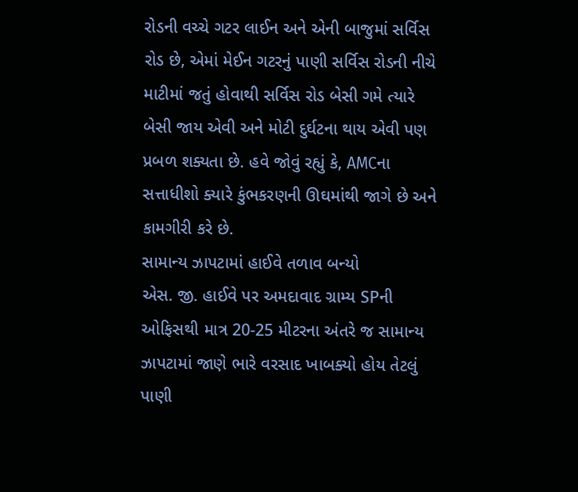રોડની વચ્ચે ગટર લાઈન અને એની બાજુમાં સર્વિસ રોડ છે, એમાં મેઈન ગટરનું પાણી સર્વિસ રોડની નીચે માટીમાં જતું હોવાથી સર્વિસ રોડ બેસી ગમે ત્યારે બેસી જાય એવી અને મોટી દુર્ઘટના થાય એવી પણ પ્રબળ શક્યતા છે. હવે જોવું રહ્યું કે, AMCના સત્તાધીશો ક્યારે કુંભકરણની ઊઘમાંથી જાગે છે અને કામગીરી કરે છે.
સામાન્ય ઝાપટામાં હાઈવે તળાવ બન્યો
એસ. જી. હાઈવે પર અમદાવાદ ગ્રામ્ય SPની ઓફિસથી માત્ર 20-25 મીટરના અંતરે જ સામાન્ય ઝાપટામાં જાણે ભારે વરસાદ ખાબક્યો હોય તેટલું પાણી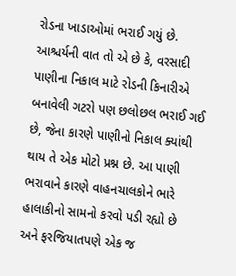રોડના ખાડાઓમાં ભરાઈ ગયું છે. આશ્ચર્યની વાત તો એ છે કે, વરસાદી પાણીના નિકાલ માટે રોડની કિનારીએ બનાવેલી ગટરો પણ છલોછલ ભરાઈ ગઈ છે, જેના કારણે પાણીનો નિકાલ ક્યાંથી થાય તે એક મોટો પ્રશ્ન છે. આ પાણી ભરાવાને કારણે વાહનચાલકોને ભારે હાલાકીનો સામનો કરવો પડી રહ્યો છે અને ફરજિયાતપણે એક જ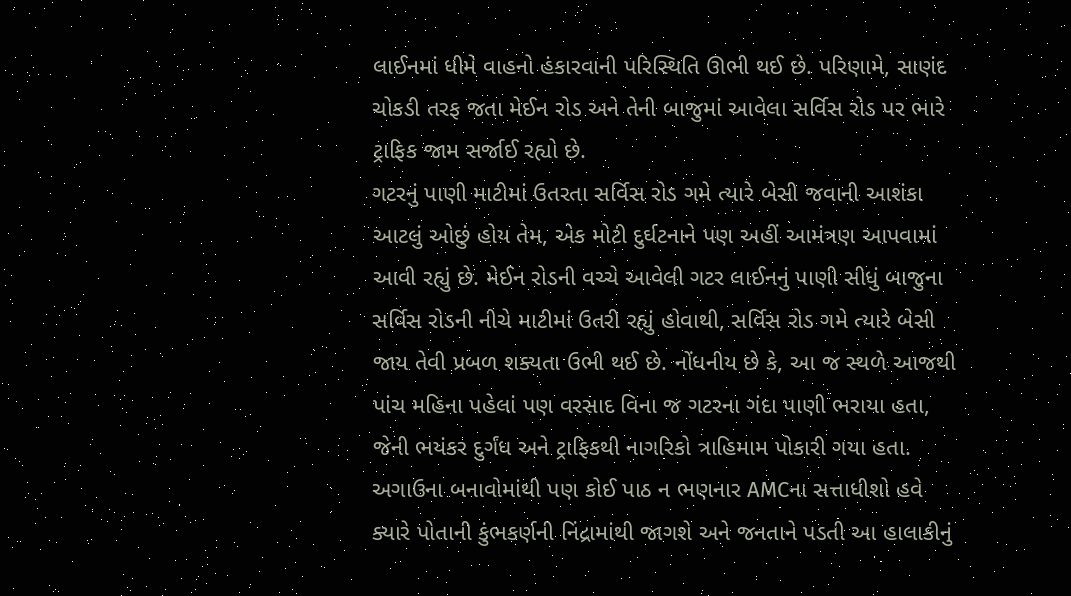લાઈનમાં ધીમે વાહનો હંકારવાની પરિસ્થિતિ ઊભી થઈ છે. પરિણામે, સાણંદ ચોકડી તરફ જતા મેઈન રોડ અને તેની બાજુમાં આવેલા સર્વિસ રોડ પર ભારે ટ્રાફિક જામ સર્જાઈ રહ્યો છે.
ગટરનું પાણી માટીમાં ઉતરતા સર્વિસ રોડ ગમે ત્યારે બેસી જવાની આશંકા
આટલું ઓછું હોય તેમ, એક મોટી દુર્ઘટનાને પણ અહીં આમંત્રણ આપવામાં આવી રહ્યું છે. મેઈન રોડની વચ્ચે આવેલી ગટર લાઈનનું પાણી સીધું બાજુના સર્વિસ રોડની નીચે માટીમાં ઉતરી રહ્યું હોવાથી, સર્વિસ રોડ ગમે ત્યારે બેસી જાય તેવી પ્રબળ શક્યતા ઉભી થઈ છે. નોંધનીય છે કે, આ જ સ્થળે આજથી પાંચ મહિના પહેલાં પણ વરસાદ વિના જ ગટરના ગંદા પાણી ભરાયા હતા, જેની ભયંકર દુર્ગંધ અને ટ્રાફિકથી નાગરિકો ત્રાહિમામ પોકારી ગયા હતા. અગાઉના બનાવોમાંથી પણ કોઈ પાઠ ન ભણનાર AMCના સત્તાધીશો હવે ક્યારે પોતાની કુંભકર્ણની નિંદ્રામાંથી જાગશે અને જનતાને પડતી આ હાલાકીનું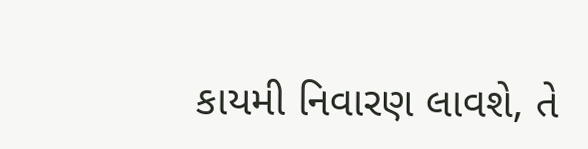કાયમી નિવારણ લાવશે, તે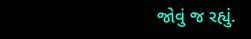જોવું જ રહ્યું.